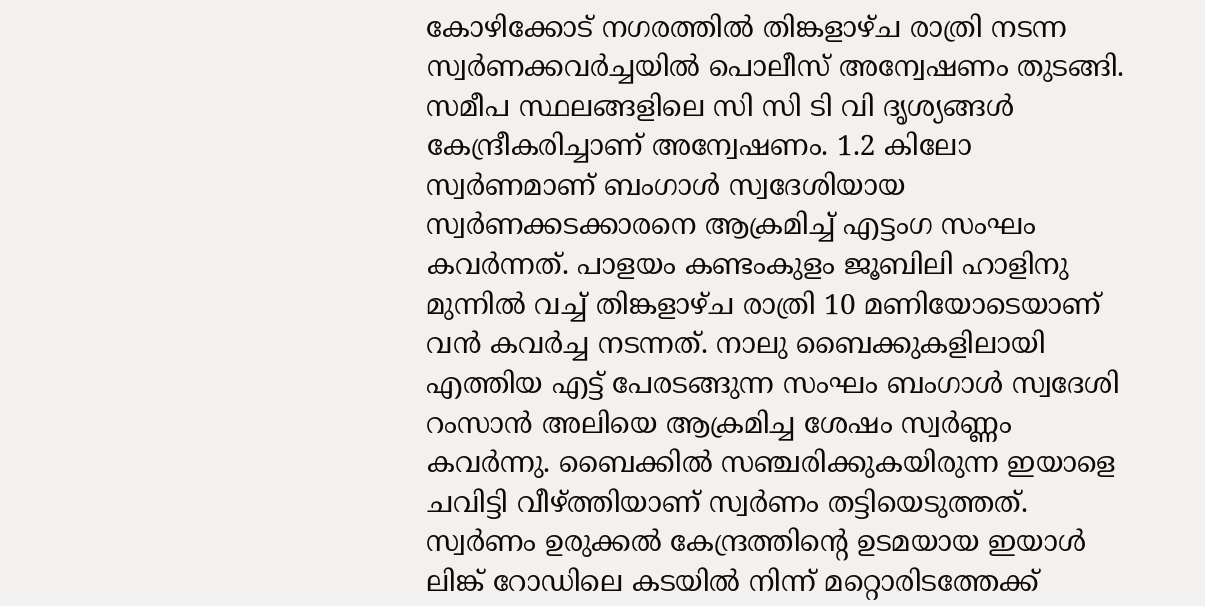കോഴിക്കോട് നഗരത്തില്‍ തിങ്കളാഴ്ച രാത്രി നടന്ന സ്വര്‍ണക്കവര്‍ച്ചയില്‍ പൊലീസ് അന്വേഷണം തുടങ്ങി. സമീപ സ്ഥലങ്ങളിലെ സി സി ടി വി ദൃശ്യങ്ങള്‍ കേന്ദ്രീകരിച്ചാണ് അന്വേഷണം. 1.2 കിലോ സ്വര്‍ണമാണ് ബംഗാള്‍ സ്വദേശിയായ സ്വര്‍ണക്കടക്കാരനെ ആക്രമിച്ച് എട്ടംഗ സംഘം കവര്‍ന്നത്. പാളയം കണ്ടംകുളം ജൂബിലി ഹാളിനു മുന്നില്‍ വച്ച് തിങ്കളാഴ്ച രാത്രി 10 മണിയോടെയാണ് വന്‍ കവര്‍ച്ച നടന്നത്. നാലു ബൈക്കുകളിലായി എത്തിയ എട്ട് പേരടങ്ങുന്ന സംഘം ബംഗാള്‍ സ്വദേശി റംസാന്‍ അലിയെ ആക്രമിച്ച ശേഷം സ്വര്‍ണ്ണം കവര്‍ന്നു. ബൈക്കില്‍ സഞ്ചരിക്കുകയിരുന്ന ഇയാളെ ചവിട്ടി വീഴ്ത്തിയാണ് സ്വര്‍ണം തട്ടിയെടുത്തത്. സ്വര്‍ണം ഉരുക്കല്‍ കേന്ദ്രത്തിന്റെ ഉടമയായ ഇയാള്‍ ലിങ്ക് റോഡിലെ കടയില്‍ നിന്ന് മറ്റൊരിടത്തേക്ക്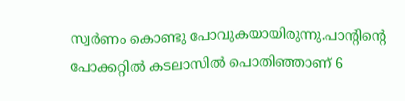സ്വര്‍ണം കൊണ്ടു പോവുകയായിരുന്നു.പാന്റിന്റെ പോക്കറ്റില്‍ കടലാസില്‍ പൊതിഞ്ഞാണ് 6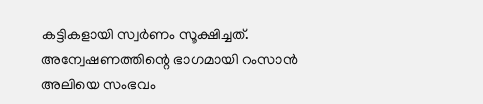കട്ടികളായി സ്വര്‍ണം സൂക്ഷിച്ചത്. അന്വേഷണത്തിന്റെ ഭാഗമായി റംസാന്‍ അലിയെ സംഭവം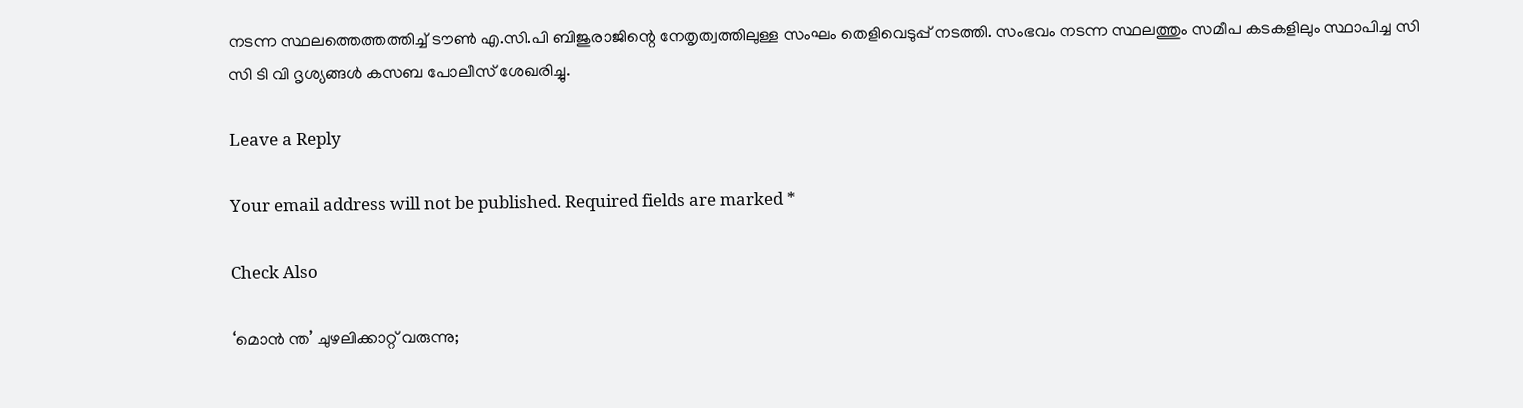നടന്ന സ്ഥലത്തെത്തത്തിച്ച് ടൗണ്‍ എ.സി.പി ബിജുരാജിന്റെ നേതൃത്വത്തിലുള്ള സംഘം തെളിവെടുപ്പ് നടത്തി. സംഭവം നടന്ന സ്ഥലത്തും സമീപ കടകളിലും സ്ഥാപിച്ച സി സി ടി വി ദൃശ്യങ്ങള്‍ കസബ പോലീസ് ശേഖരിച്ചു.

Leave a Reply

Your email address will not be published. Required fields are marked *

Check Also

‘മൊന്‍ ന്ത’ ചുഴലിക്കാറ്റ് വരുന്നു;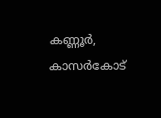കണ്ണൂര്‍, കാസര്‍കോട്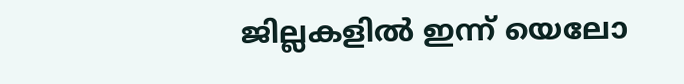ജില്ലകളില്‍ ഇന്ന് യെലോ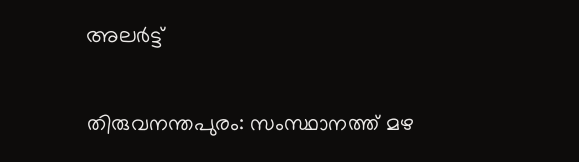അലര്‍ട്ട്

തിരുവനന്തപുരം: സംസ്ഥാനത്ത് മഴ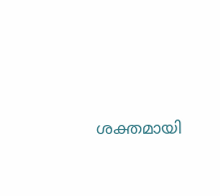ശക്തമായി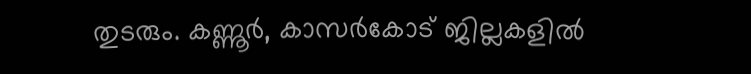തുടരും. കണ്ണൂര്‍, കാസര്‍കോട് ജില്ലകളില്‍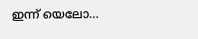ഇന്ന് യെലോ…